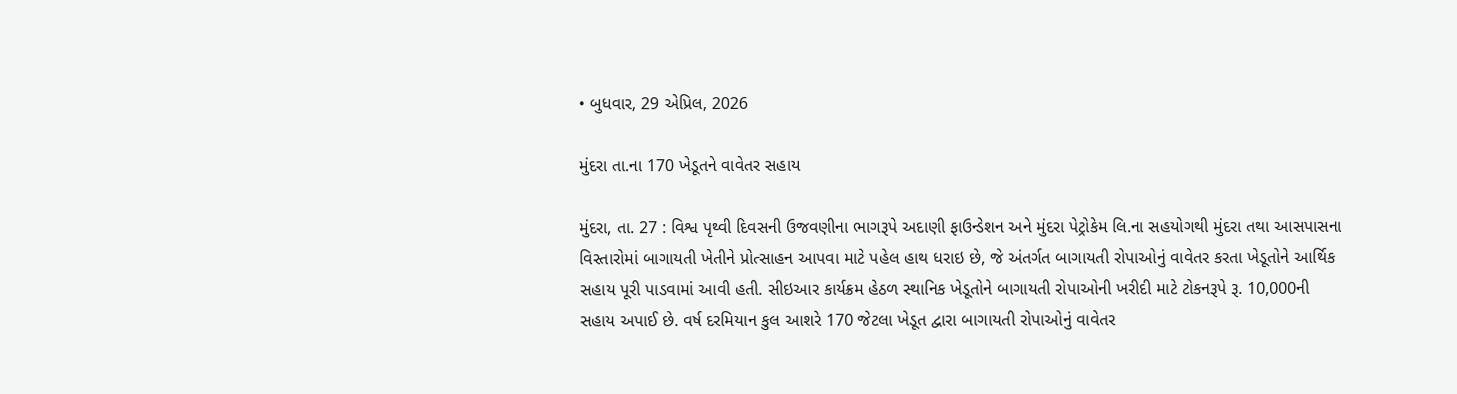• બુધવાર, 29 એપ્રિલ, 2026

મુંદરા તા.ના 170 ખેડૂતને વાવેતર સહાય

મુંદરા, તા. 27 : વિશ્વ પૃથ્વી દિવસની ઉજવણીના ભાગરૂપે અદાણી ફાઉન્ડેશન અને મુંદરા પેટ્રોકેમ લિ.ના સહયોગથી મુંદરા તથા આસપાસના વિસ્તારોમાં બાગાયતી ખેતીને પ્રોત્સાહન આપવા માટે પહેલ હાથ ધરાઇ છે, જે અંતર્ગત બાગાયતી રોપાઓનું વાવેતર કરતા ખેડૂતોને આર્થિક સહાય પૂરી પાડવામાં આવી હતી. સીઇઆર કાર્યક્રમ હેઠળ સ્થાનિક ખેડૂતોને બાગાયતી રોપાઓની ખરીદી માટે ટોકનરૂપે રૂ. 10,000ની સહાય અપાઈ છે. વર્ષ દરમિયાન કુલ આશરે 170 જેટલા ખેડૂત દ્વારા બાગાયતી રોપાઓનું વાવેતર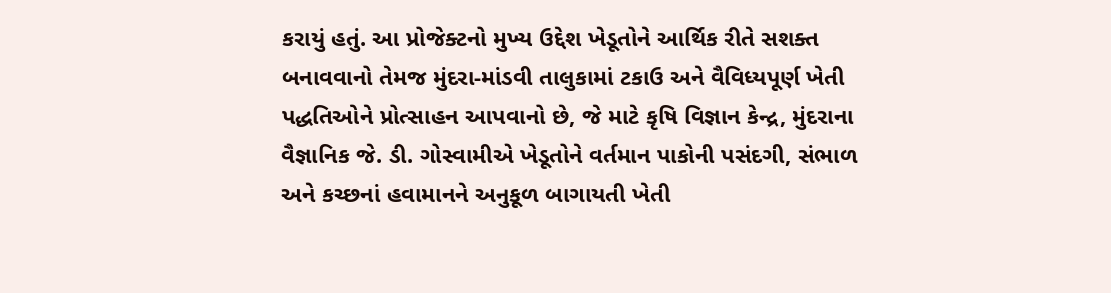કરાયું હતું. આ પ્રોજેક્ટનો મુખ્ય ઉદ્દેશ ખેડૂતોને આર્થિક રીતે સશક્ત બનાવવાનો તેમજ મુંદરા-માંડવી તાલુકામાં ટકાઉ અને વૈવિધ્યપૂર્ણ ખેતી પદ્ધતિઓને પ્રોત્સાહન આપવાનો છે, જે માટે કૃષિ વિજ્ઞાન કેન્દ્ર, મુંદરાના વૈજ્ઞાનિક જે. ડી. ગોસ્વામીએ ખેડૂતોને વર્તમાન પાકોની પસંદગી, સંભાળ અને કચ્છનાં હવામાનને અનુકૂળ બાગાયતી ખેતી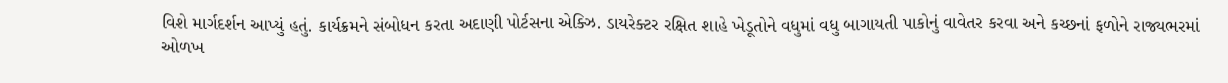વિશે માર્ગદર્શન આપ્યું હતું. કાર્યક્રમને સંબોધન કરતા અદાણી પોર્ટસના એક્ઝિ. ડાયરેક્ટર રક્ષિત શાહે ખેડૂતોને વધુમાં વધુ બાગાયતી પાકોનું વાવેતર કરવા અને કચ્છનાં ફળોને રાજ્યભરમાં ઓળખ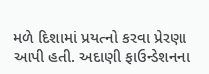મળે દિશામાં પ્રયત્નો કરવા પ્રેરણા આપી હતી. અદાણી ફાઉન્ડેશનના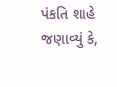પંકતિ શાહે જણાવ્યું કે,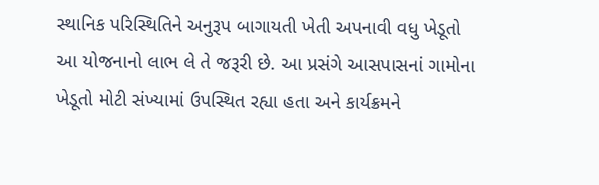સ્થાનિક પરિસ્થિતિને અનુરૂપ બાગાયતી ખેતી અપનાવી વધુ ખેડૂતો આ યોજનાનો લાભ લે તે જરૂરી છે. આ પ્રસંગે આસપાસનાં ગામોના ખેડૂતો મોટી સંખ્યામાં ઉપસ્થિત રહ્યા હતા અને કાર્યક્રમને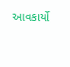આવકાર્યો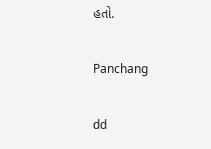હતો.

Panchang

dd